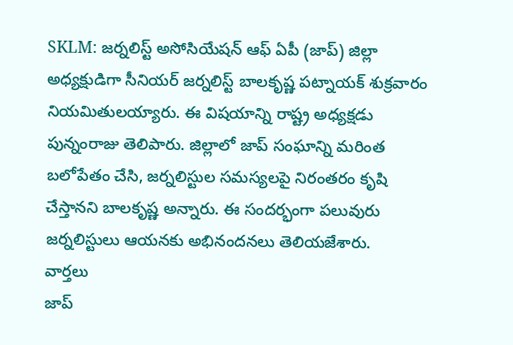SKLM: జర్నలిస్ట్ అసోసియేషన్ ఆఫ్ ఏపీ (జాప్) జిల్లా అధ్యక్షుడిగా సీనియర్ జర్నలిస్ట్ బాలకృష్ణ పట్నాయక్ శుక్రవారం నియమితులయ్యారు. ఈ విషయాన్ని రాష్ట్ర అధ్యక్షడు పున్నంరాజు తెలిపారు. జిల్లాలో జాప్ సంఘాన్ని మరింత బలోపేతం చేసి, జర్నలిస్టుల సమస్యలపై నిరంతరం కృషి చేస్తానని బాలకృష్ణ అన్నారు. ఈ సందర్భంగా పలువురు జర్నలిస్టులు ఆయనకు అభినందనలు తెలియజేశారు.
వార్తలు
జాప్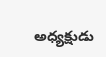అధ్యక్షుడు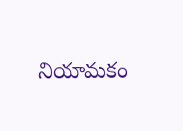నియామకం